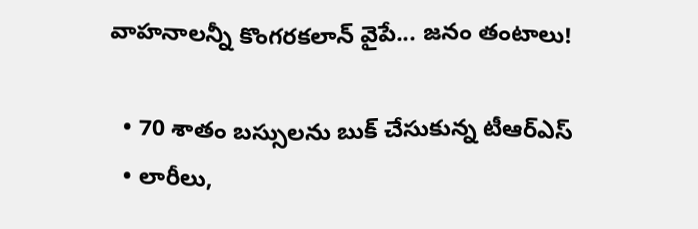వాహనాలన్నీ కొంగరకలాన్ వైపే... జనం తంటాలు!

  • 70 శాతం బస్సులను బుక్ చేసుకున్న టీఆర్ఎస్
  • లారీలు,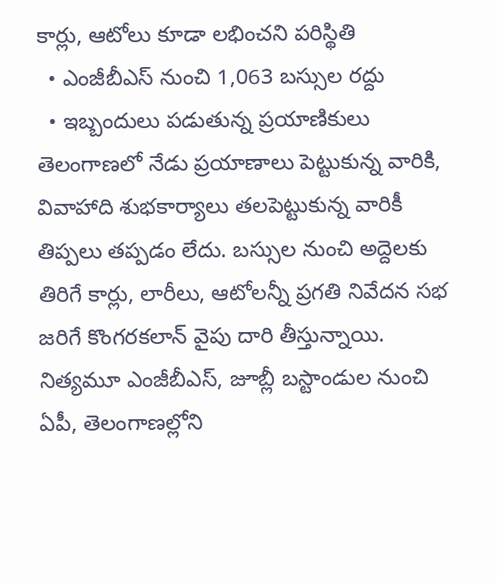కార్లు, ఆటోలు కూడా లభించని పరిస్థితి
  • ఎంజీబీఎస్ నుంచి 1,063 బస్సుల రద్దు
  • ఇబ్బందులు పడుతున్న ప్రయాణికులు
తెలంగాణలో నేడు ప్రయాణాలు పెట్టుకున్న వారికి, వివాహాది శుభకార్యాలు తలపెట్టుకున్న వారికీ తిప్పలు తప్పడం లేదు. బస్సుల నుంచి అద్దెలకు తిరిగే కార్లు, లారీలు, ఆటోలన్నీ ప్రగతి నివేదన సభ జరిగే కొంగరకలాన్ వైపు దారి తీస్తున్నాయి. నిత్యమూ ఎంజీబీఎస్, జూబ్లీ బస్టాండుల నుంచి ఏపీ, తెలంగాణల్లోని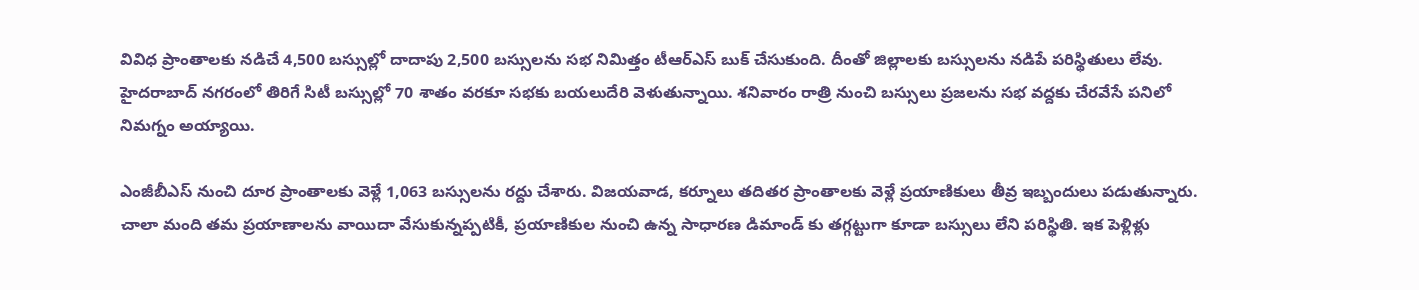వివిధ ప్రాంతాలకు నడిచే 4,500 బస్సుల్లో దాదాపు 2,500 బస్సులను సభ నిమిత్తం టీఆర్ఎస్ బుక్ చేసుకుంది. దీంతో జిల్లాలకు బస్సులను నడిపే పరిస్థితులు లేవు. హైదరాబాద్ నగరంలో తిరిగే సిటీ బస్సుల్లో 70 శాతం వరకూ సభకు బయలుదేరి వెళుతున్నాయి. శనివారం రాత్రి నుంచి బస్సులు ప్రజలను సభ వద్దకు చేరవేసే పనిలో నిమగ్నం అయ్యాయి.

ఎంజీబీఎస్ నుంచి దూర ప్రాంతాలకు వెళ్లే 1,063 బస్సులను రద్దు చేశారు. విజయవాడ, కర్నూలు తదితర ప్రాంతాలకు వెళ్లే ప్రయాణికులు తీవ్ర ఇబ్బందులు పడుతున్నారు. చాలా మంది తమ ప్రయాణాలను వాయిదా వేసుకున్నప్పటికీ, ప్రయాణికుల నుంచి ఉన్న సాధారణ డిమాండ్ కు తగ్గట్టుగా కూడా బస్సులు లేని పరిస్థితి. ఇక పెళ్లిళ్లు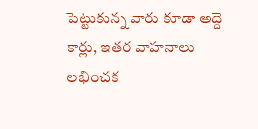పెట్టుకున్న వారు కూడా అద్దె కార్లు, ఇతర వాహనాలు లభించక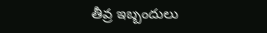తీవ్ర ఇబ్బందులు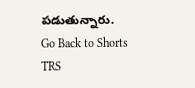పడుతున్నారు.
Go Back to Shorts
TRS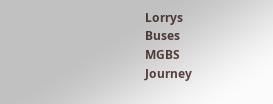Lorrys
Buses
MGBS
Journey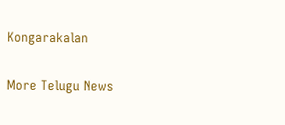Kongarakalan

More Telugu News